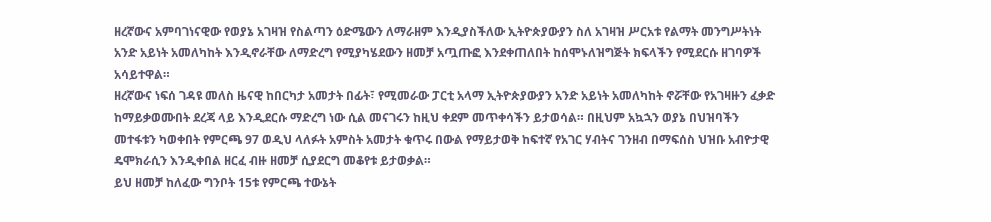ዘረኛውና አምባገነናዊው የወያኔ አገዛዝ የስልጣን ዕድሜውን ለማራዘም እንዲያስችለው ኢትዮጵያውያን ስለ አገዛዝ ሥርአቱ የልማት መንግሥትነት አንድ አይነት አመለካከት እንዲኖራቸው ለማድረግ የሚያካሄደውን ዘመቻ አጧጡፎ እንደቀጠለበት ከሰሞኑለዝግጅት ክፍላችን የሚደርሱ ዘገባዎች አሳይተዋል።
ዘረኛውና ነፍሰ ገዳዩ መለስ ዜናዊ ከበርካታ አመታት በፊት፣ የሚመራው ፓርቲ አላማ ኢትዮጵያውያን አንድ አይነት አመለካከት ኖሯቸው የአገዛዙን ፈቃድ ከማይቃወሙበት ደረጃ ላይ እንዲደርሱ ማድረግ ነው ሲል መናገሩን ከዚህ ቀደም መጥቀሳችን ይታወሳል። በዚህም አኳኋን ወያኔ በህዝባችን መተፋቱን ካወቀበት የምርጫ 97 ወዲህ ላለፉት አምስት አመታት ቁጥሩ በውል የማይታወቅ ከፍተኛ የአገር ሃብትና ገንዘብ በማፍሰስ ህዝቡ አብዮታዊ ዴሞክራሲን እንዲቀበል ዘርፈ ብዙ ዘመቻ ሲያደርግ መቆየቱ ይታወቃል።
ይህ ዘመቻ ከለፈው ግንቦት 15ቱ የምርጫ ተውኔት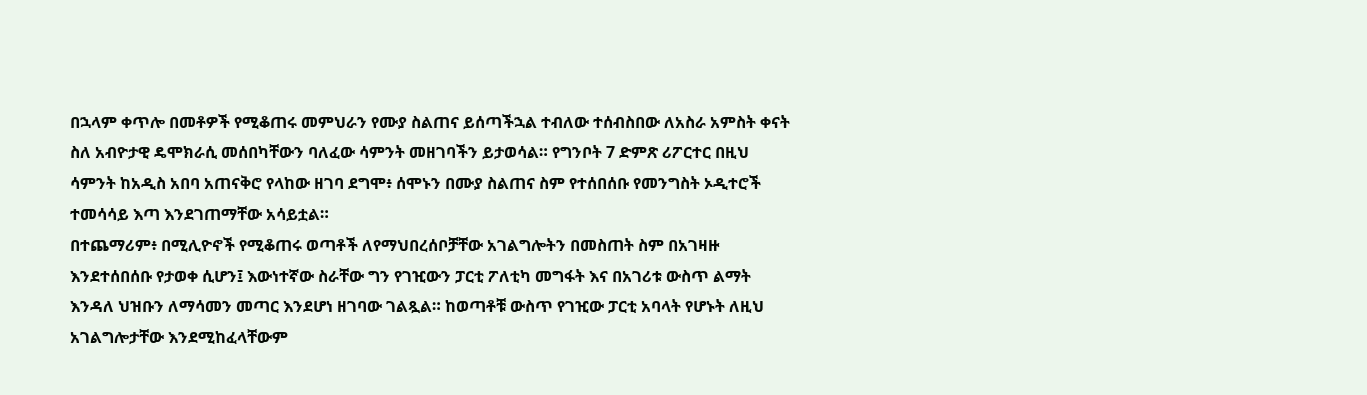በኋላም ቀጥሎ በመቶዎች የሚቆጠሩ መምህራን የሙያ ስልጠና ይሰጣችኋል ተብለው ተሰብስበው ለአስራ አምስት ቀናት ስለ አብዮታዊ ዴሞክራሲ መሰበካቸውን ባለፈው ሳምንት መዘገባችን ይታወሳል። የግንቦት 7 ድምጽ ሪፖርተር በዚህ ሳምንት ከአዲስ አበባ አጠናቅሮ የላከው ዘገባ ደግሞ፥ ሰሞኑን በሙያ ስልጠና ስም የተሰበሰቡ የመንግስት ኦዲተሮች ተመሳሳይ እጣ እንደገጠማቸው አሳይቷል።
በተጨማሪም፥ በሚሊዮኖች የሚቆጠሩ ወጣቶች ለየማህበረሰቦቻቸው አገልግሎትን በመስጠት ስም በአገዛዙ እንደተሰበሰቡ የታወቀ ሲሆን፤ እውነተኛው ስራቸው ግን የገዢውን ፓርቲ ፖለቲካ መግፋት እና በአገሪቱ ውስጥ ልማት እንዳለ ህዝቡን ለማሳመን መጣር እንደሆነ ዘገባው ገልጿል። ከወጣቶቹ ውስጥ የገዢው ፓርቲ አባላት የሆኑት ለዚህ አገልግሎታቸው እንደሚከፈላቸውም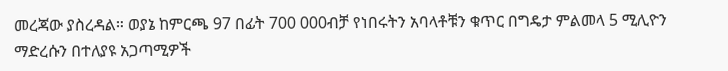መረጃው ያስረዳል። ወያኔ ከምርጫ 97 በፊት 700 000ብቻ የነበሩትን አባላቶቹን ቁጥር በግዴታ ምልመላ 5 ሚሊዮን ማድረሱን በተለያዩ አጋጣሚዎች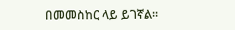በመመስከር ላይ ይገኛል።